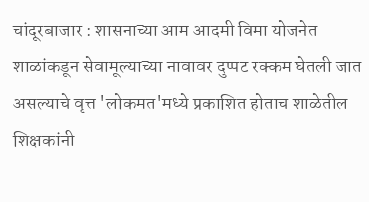चांदूरबाजार : शासनाच्या आम आदमी विमा योजनेत शाळांकडून सेवामूल्याच्या नावावर दुप्पट रक्कम घेतली जात असल्याचे वृत्त 'लोकमत'मध्ये प्रकाशित होताच शाळेतील शिक्षकांनी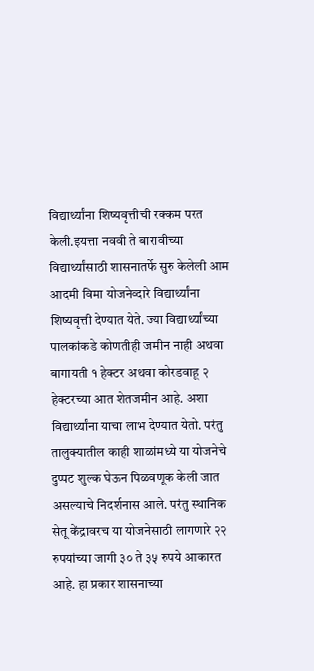विद्यार्थ्यांना शिष्यवृत्तीची रक्कम परत केली.इयत्ता नववी ते बारावीच्या विद्यार्थ्यांसाठी शासनातर्फे सुरु केलेली आम आदमी विमा योजनेव्दारे विद्यार्थ्यांना शिष्यवृत्ती देण्यात येते. ज्या विद्यार्थ्यांच्या पालकांकडे कोणतीही जमीन नाही अथवा बागायती १ हेक्टर अथवा कोरडवाहू २ हेक्टरच्या आत शेतजमीन आहे. अशा विद्यार्थ्यांना याचा लाभ देण्यात येतो. परंतु तालुक्यातील काही शाळांमध्ये या योजनेचे दुप्पट शुल्क घेऊन पिळवणूक केली जात असल्याचे निदर्शनास आले. परंतु स्थानिक सेतू केंद्रावरच या योजनेसाठी लागणारे २२ रुपयांच्या जागी ३० ते ३५ रुपये आकारत आहे. हा प्रकार शासनाच्या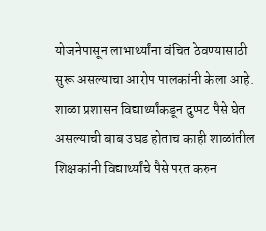योजनेपासून लाभार्थ्यांना वंचित ठेवण्यासाठी सुरू असल्याचा आरोप पालकांनी केला आहे. शाळा प्रशासन विद्यार्थ्यांकडून दुप्पट पैसे घेत असल्याची बाब उघड होताच काही शाळांतील शिक्षकांनी विद्यार्थ्यांचे पैसे परत करुन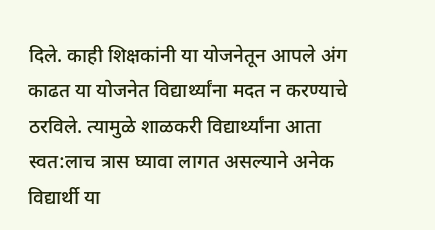दिले. काही शिक्षकांनी या योजनेतून आपले अंग काढत या योजनेत विद्यार्थ्यांना मदत न करण्याचे ठरविले. त्यामुळे शाळकरी विद्यार्थ्यांना आता स्वत:लाच त्रास घ्यावा लागत असल्याने अनेक विद्यार्थी या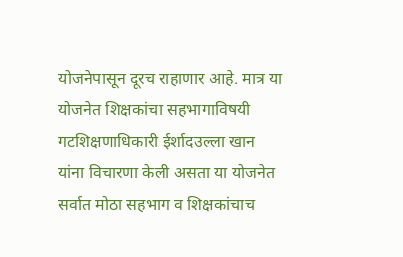योजनेपासून दूरच राहाणार आहे. मात्र या योजनेत शिक्षकांचा सहभागाविषयी गटशिक्षणाधिकारी ईर्शादउल्ला खान यांना विचारणा केली असता या योजनेत सर्वात मोठा सहभाग व शिक्षकांचाच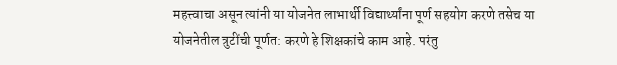महत्त्वाचा असून त्यांनी या योजनेत लाभार्थी विद्यार्थ्यांना पूर्ण सहयोग करणे तसेच या योजनेतील त्रुटींची पूर्णत: करणे हे शिक्षकांचे काम आहे. परंतु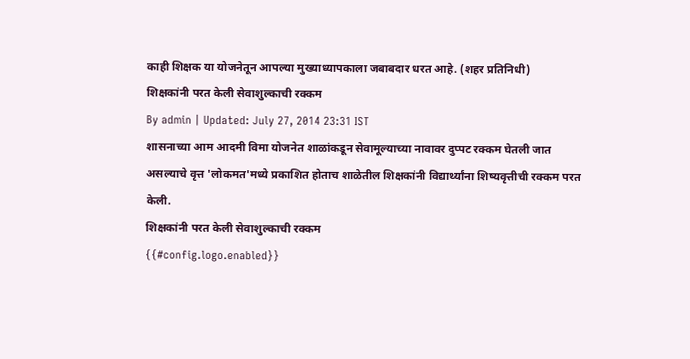काही शिक्षक या योजनेतून आपल्या मुख्याध्यापकाला जबाबदार धरत आहे. (शहर प्रतिनिधी)
शिक्षकांनी परत केली सेवाशुल्काची रक्कम
By admin | Updated: July 27, 2014 23:31 IST
शासनाच्या आम आदमी विमा योजनेत शाळांकडून सेवामूल्याच्या नावावर दुप्पट रक्कम घेतली जात असल्याचे वृत्त 'लोकमत'मध्ये प्रकाशित होताच शाळेतील शिक्षकांनी विद्यार्थ्यांना शिष्यवृत्तीची रक्कम परत केली.
शिक्षकांनी परत केली सेवाशुल्काची रक्कम
{{#config.logo.enabled}}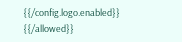{{/config.logo.enabled}}
{{/allowed}}